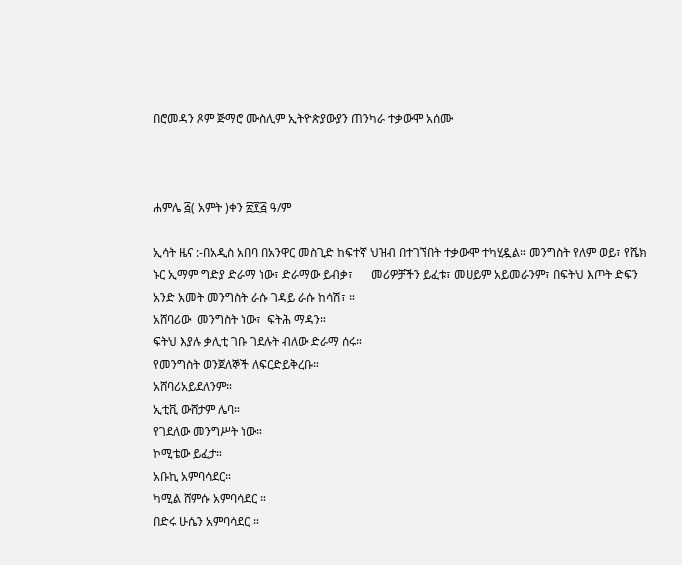በሮመዳን ጾም ጅማሮ ሙስሊም ኢትዮጵያውያን ጠንካራ ተቃውሞ አሰሙ



ሐምሌ ፭( አምት )ቀን ፳፻፭ ዓ/ም

ኢሳት ዜና :-በአዲስ አበባ በአንዋር መስጊድ ከፍተኛ ህዝብ በተገኘበት ተቃውሞ ተካሂዷል። መንግስት የለም ወይ፣ የሼክ ኑር ኢማም ግድያ ድራማ ነው፣ ድራማው ይብቃ፣      መሪዎቻችን ይፈቱ፣ መሀይም አይመራንም፣ በፍትህ እጦት ድፍን አንድ አመት መንግስት ራሱ ገዳይ ራሱ ከሳሽ፣ ።
አሸባሪው  መንግስት ነው፣  ፍትሕ ማዳን።
ፍትህ እያሉ ቃሊቲ ገቡ ገደሉት ብለው ድራማ ሰሩ።
የመንግስት ወንጀለኞች ለፍርድይቅረቡ።
አሸባሪአይደለንም።
ኢቲቪ ውሸታም ሌባ።
የገደለው መንግሥት ነው።
ኮሚቴው ይፈታ።
አቡኪ አምባሳደር።
ካሚል ሸምሱ አምባሳደር ።
በድሩ ሁሴን አምባሳደር ።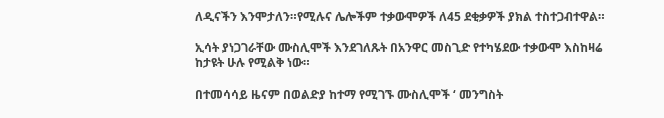ለዲናችን እንሞታለን።የሚሉና ሌሎችም ተቃውሞዎች ለ45 ደቂቃዎች ያክል ተስተጋብተዋል።

ኢሳት ያነጋገራቸው ሙስሊሞች እንደገለጹት በአንዋር መስጊድ የተካሄደው ተቃውሞ እስከዛሬ ከታዩት ሁሉ የሚልቅ ነው።

በተመሳሳይ ዜናም በወልድያ ከተማ የሚገኙ ሙስሊሞች ‘ መንግስት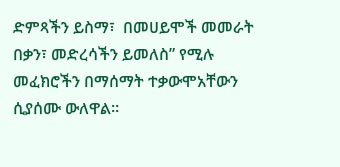ድምጻችን ይስማ፣  በመሀይሞች መመራት በቃን፣ መድረሳችን ይመለስ” የሚሉ መፈክሮችን በማሰማት ተቃውሞአቸውን ሲያሰሙ ውለዋል።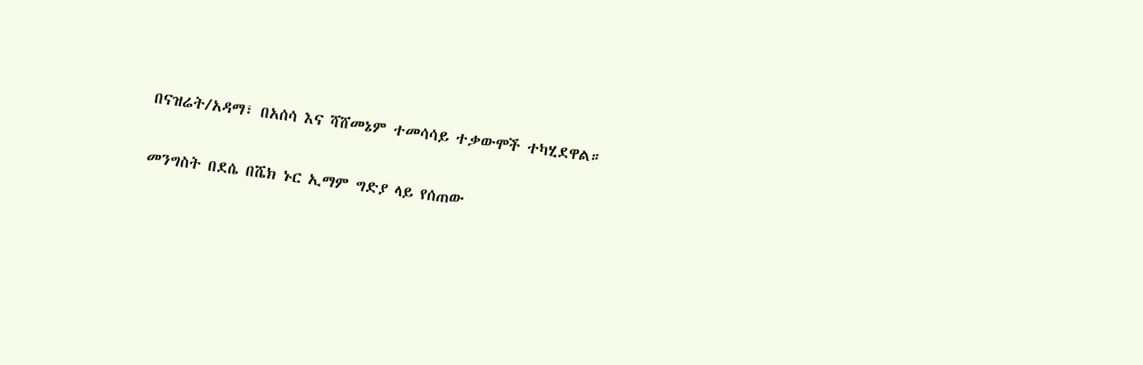በናዝሬት/አዳማ፣ በአሰሳ እና ሻሸመኔም ተመሳሳይ ተቃውሞች ተካሂደዋል።

መንግስት በደሴ በሼክ ኑር ኢማም ግድያ ላይ የሰጠው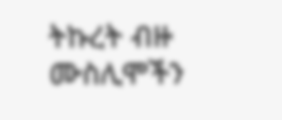ትኩረት ብዙ ሙስሊሞችን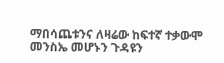ማበሳጨቱንና ለዛሬው ከፍተኛ ተቃውሞ መንስኤ መሆኑን ጉዳዩን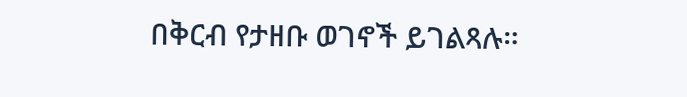በቅርብ የታዘቡ ወገኖች ይገልጻሉ።